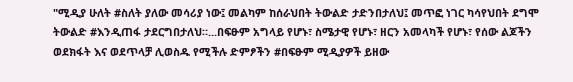"ሚዲያ ሁለት #ስለት ያለው መሳሪያ ነው፤ መልካም ከሰራህበት ትውልድ ታድንበታለህ፤ መጥፎ ነገር ካሳየህበት ደግሞ ትውልድ #እንዲጠፋ ታደርግበታለህ።...በፍፁም አግላይ የሆኑ፣ ስሜታዊ የሆኑ፣ ዘርን አመላካች የሆኑ፣ የሰው ልጆችን ወደክፋት እና ወደጥላቻ ሊወስዱ የሚችሉ ድምፆችን #በፍፁም ሚዲያዎች ይዘው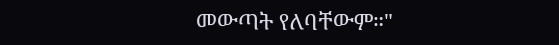መውጣት የለባቸውም።"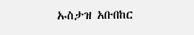ኡስታዝ አቡበከር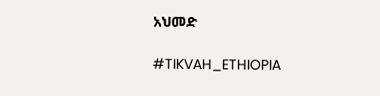አህመድ

#TIKVAH_ETHIOPIA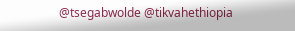@tsegabwolde @tikvahethiopia